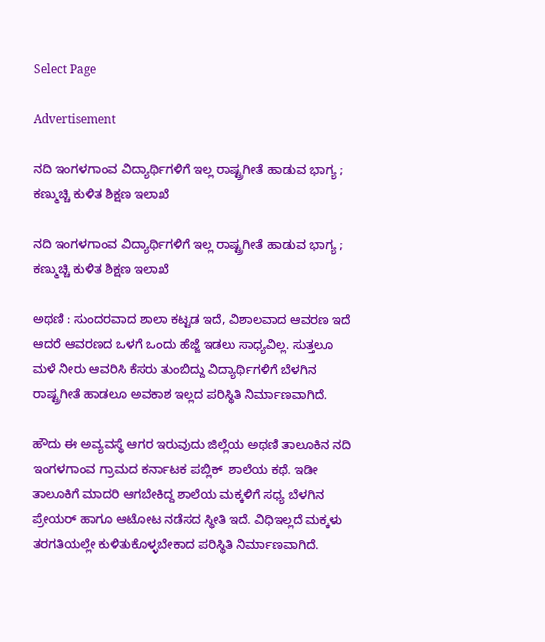Select Page

Advertisement

ನದಿ ಇಂಗಳಗಾಂವ ವಿದ್ಯಾರ್ಥಿಗಳಿಗೆ ಇಲ್ಲ ರಾಷ್ಟ್ರಗೀತೆ ಹಾಡುವ ಭಾಗ್ಯ ; ಕಣ್ಮುಚ್ಚಿ ಕುಳಿತ ಶಿಕ್ಷಣ ಇಲಾಖೆ

ನದಿ ಇಂಗಳಗಾಂವ ವಿದ್ಯಾರ್ಥಿಗಳಿಗೆ ಇಲ್ಲ ರಾಷ್ಟ್ರಗೀತೆ ಹಾಡುವ ಭಾಗ್ಯ ; ಕಣ್ಮುಚ್ಚಿ ಕುಳಿತ ಶಿಕ್ಷಣ ಇಲಾಖೆ

ಅಥಣಿ : ಸುಂದರವಾದ ಶಾಲಾ ಕಟ್ಟಡ ಇದೆ, ವಿಶಾಲವಾದ ಆವರಣ ಇದೆ ಆದರೆ ಆವರಣದ ಒಳಗೆ ಒಂದು ಹೆಜ್ಜೆ ಇಡಲು ಸಾಧ್ಯವಿಲ್ಲ. ಸುತ್ತಲೂ ಮಳೆ ನೀರು ಆವರಿಸಿ ಕೆಸರು ತುಂಬಿದ್ದು ವಿದ್ಯಾರ್ಥಿಗಳಿಗೆ ಬೆಳಗಿನ ರಾಷ್ಟ್ರಗೀತೆ ಹಾಡಲೂ ಅವಕಾಶ ಇಲ್ಲದ ಪರಿಸ್ಥಿತಿ ನಿರ್ಮಾಣವಾಗಿದೆ.

ಹೌದು ಈ ಅವ್ಯವಸ್ಥೆ ಆಗರ ಇರುವುದು ಜಿಲ್ಲೆಯ ಅಥಣಿ ತಾಲೂಕಿನ ನದಿ ಇಂಗಳಗಾಂವ ಗ್ರಾಮದ ಕರ್ನಾಟಕ ಪಬ್ಲಿಕ್  ಶಾಲೆಯ ಕಥೆ. ಇಡೀ ತಾಲೂಕಿಗೆ ಮಾದರಿ ಆಗಬೇಕಿದ್ದ ಶಾಲೆಯ ಮಕ್ಕಳಿಗೆ ಸಧ್ಯ ಬೆಳಗಿನ ಪ್ರೇಯರ್ ಹಾಗೂ ಆಟೋಟ ನಡೆಸದ ಸ್ಥೀತಿ ಇದೆ. ವಿಧಿಇಲ್ಲದೆ ಮಕ್ಕಳು ತರಗತಿಯಲ್ಲೇ ಕುಳಿತುಕೊಳ್ಳಬೇಕಾದ ಪರಿಸ್ಥಿತಿ ನಿರ್ಮಾಣವಾಗಿದೆ.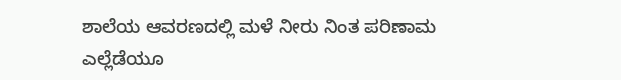ಶಾಲೆಯ ಆವರಣದಲ್ಲಿ ಮಳೆ ನೀರು ನಿಂತ ಪರಿಣಾಮ ಎಲ್ಲೆಡೆಯೂ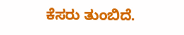ಕೆಸರು ತುಂಬಿದೆ.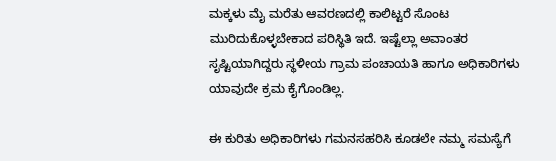ಮಕ್ಕಳು ಮೈ ಮರೆತು ಆವರಣದಲ್ಲಿ ಕಾಲಿಟ್ಟರೆ ಸೊಂಟ ಮುರಿದುಕೊಳ್ಳಬೇಕಾದ ಪರಿಸ್ಥಿತಿ ಇದೆ. ಇಷ್ಟೆಲ್ಲಾ ಅವಾಂತರ ಸೃಷ್ಟಿಯಾಗಿದ್ದರು ಸ್ಥಳೀಯ ಗ್ರಾಮ ಪಂಚಾಯತಿ ಹಾಗೂ ಅಧಿಕಾರಿಗಳು ಯಾವುದೇ ಕ್ರಮ ಕೈಗೊಂಡಿಲ್ಲ.

ಈ ಕುರಿತು ಅಧಿಕಾರಿಗಳು ಗಮನಸಹರಿಸಿ ಕೂಡಲೇ ನಮ್ಮ ಸಮಸ್ಯೆಗೆ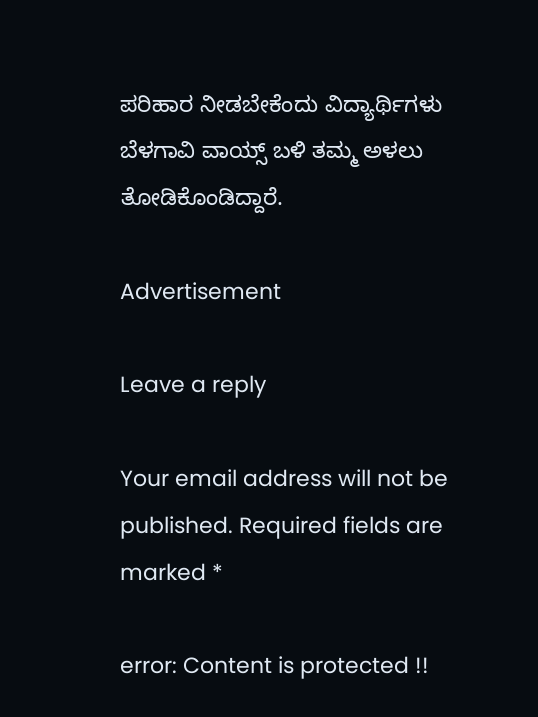ಪರಿಹಾರ ನೀಡಬೇಕೆಂದು ವಿದ್ಯಾರ್ಥಿಗಳು ಬೆಳಗಾವಿ ವಾಯ್ಸ್ ಬಳಿ ತಮ್ಮ ಅಳಲು ತೋಡಿಕೊಂಡಿದ್ದಾರೆ.

Advertisement

Leave a reply

Your email address will not be published. Required fields are marked *

error: Content is protected !!